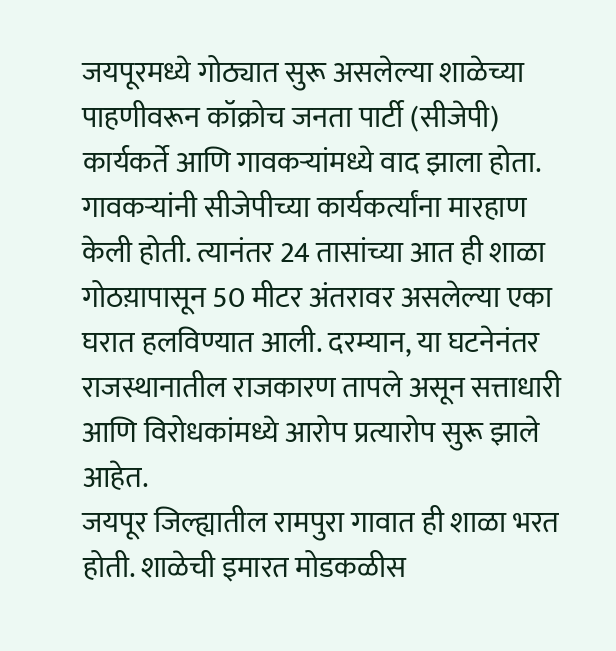जयपूरमध्ये गोठ्यात सुरू असलेल्या शाळेच्या पाहणीवरून कॉक्रोच जनता पार्टी (सीजेपी) कार्यकर्ते आणि गावकऱ्यांमध्ये वाद झाला होता. गावकऱ्यांनी सीजेपीच्या कार्यकर्त्यांना मारहाण केली होती. त्यानंतर 24 तासांच्या आत ही शाळा गोठय़ापासून 50 मीटर अंतरावर असलेल्या एका घरात हलविण्यात आली. दरम्यान, या घटनेनंतर राजस्थानातील राजकारण तापले असून सत्ताधारी आणि विरोधकांमध्ये आरोप प्रत्यारोप सुरू झाले आहेत.
जयपूर जिल्ह्यातील रामपुरा गावात ही शाळा भरत होती. शाळेची इमारत मोडकळीस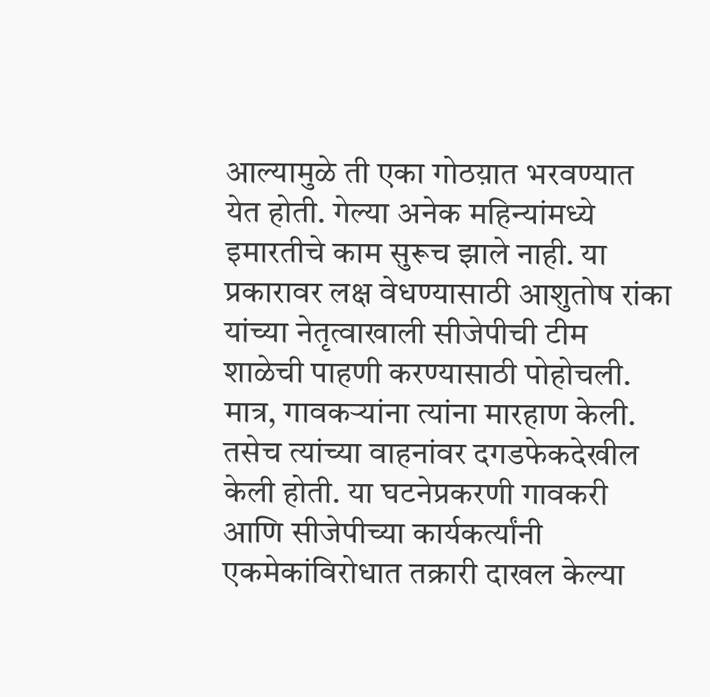आल्यामुळे ती एका गोठय़ात भरवण्यात येत होती. गेल्या अनेक महिन्यांमध्ये इमारतीचे काम सुरूच झाले नाही. या प्रकारावर लक्ष वेधण्यासाठी आशुतोष रांका यांच्या नेतृत्वाखाली सीजेपीची टीम शाळेची पाहणी करण्यासाठी पोहोचली. मात्र, गावकऱ्यांना त्यांना मारहाण केली. तसेच त्यांच्या वाहनांवर दगडफेकदेखील केली होती. या घटनेप्रकरणी गावकरी आणि सीजेपीच्या कार्यकर्त्यांनी एकमेकांविरोधात तक्रारी दाखल केल्या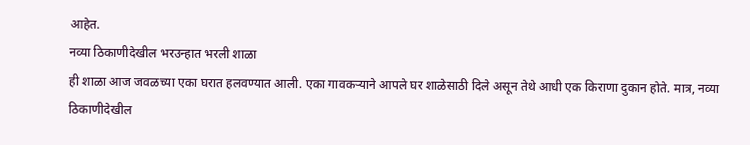आहेत.
नव्या ठिकाणीदेखील भरउन्हात भरली शाळा
ही शाळा आज जवळच्या एका घरात हलवण्यात आली. एका गावकऱ्याने आपले घर शाळेसाठी दिले असून तेथे आधी एक किराणा दुकान होते. मात्र, नव्या ठिकाणीदेखील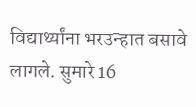विद्यार्थ्यांना भरउन्हात बसावे लागले. सुमारे 16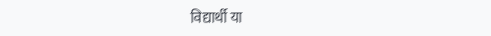विद्यार्थी या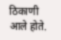ठिकाणी आले होते.